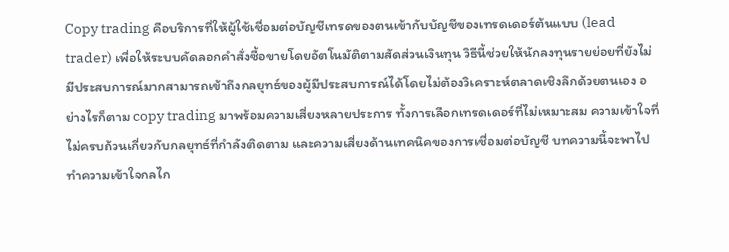Copy trading คือบริการที่ให้ผู้ใช้เชื่อมต่อบัญชีเทรดของตนเข้ากับบัญชีของเทรดเดอร์ต้นแบบ (lead trader) เพื่อให้ระบบคัดลอกคำสั่งซื้อขายโดยอัตโนมัติตามสัดส่วนเงินทุน วิธีนี้ช่วยให้นักลงทุนรายย่อยที่ยังไม่มีประสบการณ์มากสามารถเข้าถึงกลยุทธ์ของผู้มีประสบการณ์ได้โดยไม่ต้องวิเคราะห์ตลาดเชิงลึกด้วยตนเอง อย่างไรก็ตาม copy trading มาพร้อมความเสี่ยงหลายประการ ทั้งการเลือกเทรดเดอร์ที่ไม่เหมาะสม ความเข้าใจที่ไม่ครบถ้วนเกี่ยวกับกลยุทธ์ที่กำลังติดตาม และความเสี่ยงด้านเทคนิคของการเชื่อมต่อบัญชี บทความนี้จะพาไปทำความเข้าใจกลไก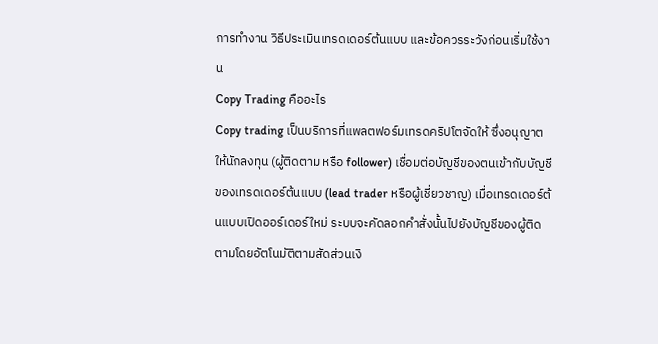การทำงาน วิธีประเมินเทรดเดอร์ต้นแบบ และข้อควรระวังก่อนเริ่มใช้งาน
Copy Trading คืออะไร
Copy trading เป็นบริการที่แพลตฟอร์มเทรดคริปโตจัดให้ ซึ่งอนุญาตให้นักลงทุน (ผู้ติดตาม หรือ follower) เชื่อมต่อบัญชีของตนเข้ากับบัญชีของเทรดเดอร์ต้นแบบ (lead trader หรือผู้เชี่ยวชาญ) เมื่อเทรดเดอร์ต้นแบบเปิดออร์เดอร์ใหม่ ระบบจะคัดลอกคำสั่งนั้นไปยังบัญชีของผู้ติดตามโดยอัตโนมัติตามสัดส่วนเงิ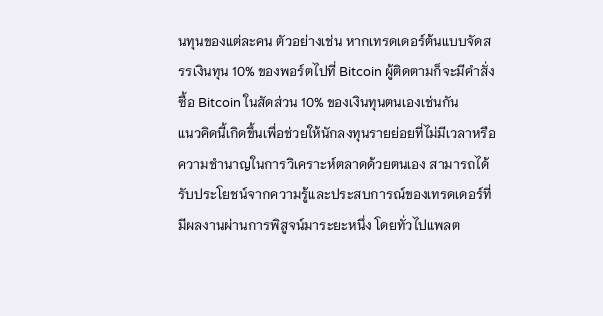นทุนของแต่ละคน ตัวอย่างเช่น หากเทรดเดอร์ต้นแบบจัดสรรเงินทุน 10% ของพอร์ตไปที่ Bitcoin ผู้ติดตามก็จะมีคำสั่งซื้อ Bitcoin ในสัดส่วน 10% ของเงินทุนตนเองเช่นกัน
แนวคิดนี้เกิดขึ้นเพื่อช่วยให้นักลงทุนรายย่อยที่ไม่มีเวลาหรือความชำนาญในการวิเคราะห์ตลาดด้วยตนเอง สามารถได้รับประโยชน์จากความรู้และประสบการณ์ของเทรดเดอร์ที่มีผลงานผ่านการพิสูจน์มาระยะหนึ่ง โดยทั่วไปแพลต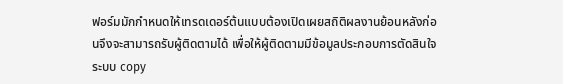ฟอร์มมักกำหนดให้เทรดเดอร์ต้นแบบต้องเปิดเผยสถิติผลงานย้อนหลังก่อนจึงจะสามารถรับผู้ติดตามได้ เพื่อให้ผู้ติดตามมีข้อมูลประกอบการตัดสินใจ
ระบบ copy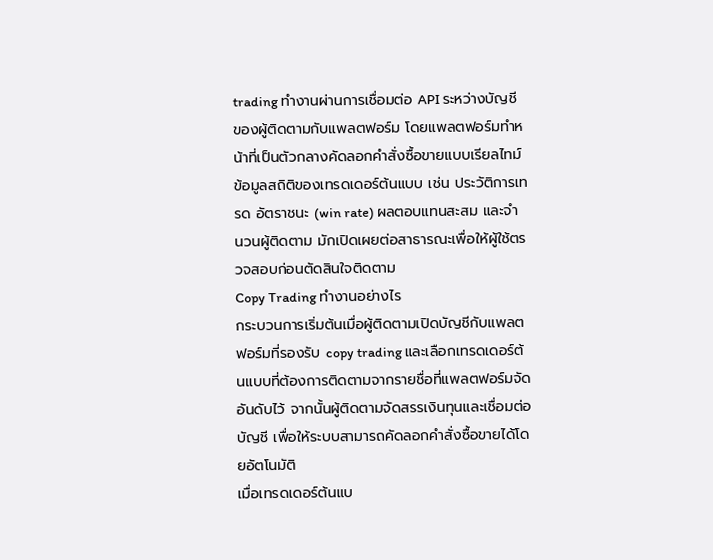trading ทำงานผ่านการเชื่อมต่อ API ระหว่างบัญชีของผู้ติดตามกับแพลตฟอร์ม โดยแพลตฟอร์มทำหน้าที่เป็นตัวกลางคัดลอกคำสั่งซื้อขายแบบเรียลไทม์ ข้อมูลสถิติของเทรดเดอร์ต้นแบบ เช่น ประวัติการเทรด อัตราชนะ (win rate) ผลตอบแทนสะสม และจำนวนผู้ติดตาม มักเปิดเผยต่อสาธารณะเพื่อให้ผู้ใช้ตรวจสอบก่อนตัดสินใจติดตาม
Copy Trading ทำงานอย่างไร
กระบวนการเริ่มต้นเมื่อผู้ติดตามเปิดบัญชีกับแพลตฟอร์มที่รองรับ copy trading และเลือกเทรดเดอร์ต้นแบบที่ต้องการติดตามจากรายชื่อที่แพลตฟอร์มจัดอันดับไว้ จากนั้นผู้ติดตามจัดสรรเงินทุนและเชื่อมต่อบัญชี เพื่อให้ระบบสามารถคัดลอกคำสั่งซื้อขายได้โดยอัตโนมัติ
เมื่อเทรดเดอร์ต้นแบ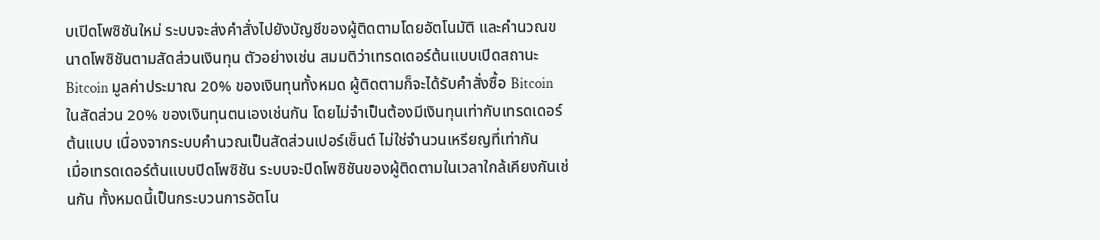บเปิดโพซิชันใหม่ ระบบจะส่งคำสั่งไปยังบัญชีของผู้ติดตามโดยอัตโนมัติ และคำนวณขนาดโพซิชันตามสัดส่วนเงินทุน ตัวอย่างเช่น สมมติว่าเทรดเดอร์ต้นแบบเปิดสถานะ Bitcoin มูลค่าประมาณ 20% ของเงินทุนทั้งหมด ผู้ติดตามก็จะได้รับคำสั่งซื้อ Bitcoin ในสัดส่วน 20% ของเงินทุนตนเองเช่นกัน โดยไม่จำเป็นต้องมีเงินทุนเท่ากับเทรดเดอร์ต้นแบบ เนื่องจากระบบคำนวณเป็นสัดส่วนเปอร์เซ็นต์ ไม่ใช่จำนวนเหรียญที่เท่ากัน
เมื่อเทรดเดอร์ต้นแบบปิดโพซิชัน ระบบจะปิดโพซิชันของผู้ติดตามในเวลาใกล้เคียงกันเช่นกัน ทั้งหมดนี้เป็นกระบวนการอัตโน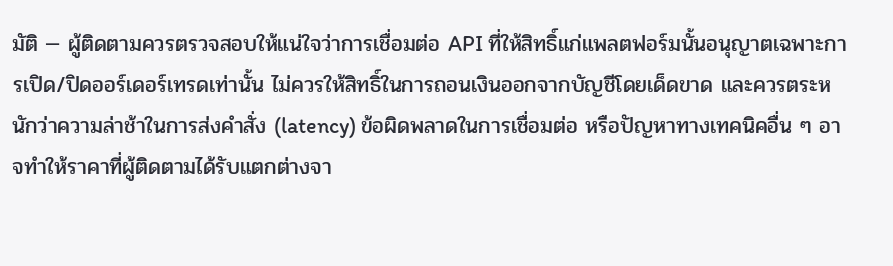มัติ — ผู้ติดตามควรตรวจสอบให้แน่ใจว่าการเชื่อมต่อ API ที่ให้สิทธิ์แก่แพลตฟอร์มนั้นอนุญาตเฉพาะการเปิด/ปิดออร์เดอร์เทรดเท่านั้น ไม่ควรให้สิทธิ์ในการถอนเงินออกจากบัญชีโดยเด็ดขาด และควรตระหนักว่าความล่าช้าในการส่งคำสั่ง (latency) ข้อผิดพลาดในการเชื่อมต่อ หรือปัญหาทางเทคนิคอื่น ๆ อาจทำให้ราคาที่ผู้ติดตามได้รับแตกต่างจา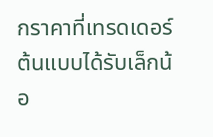กราคาที่เทรดเดอร์ต้นแบบได้รับเล็กน้อ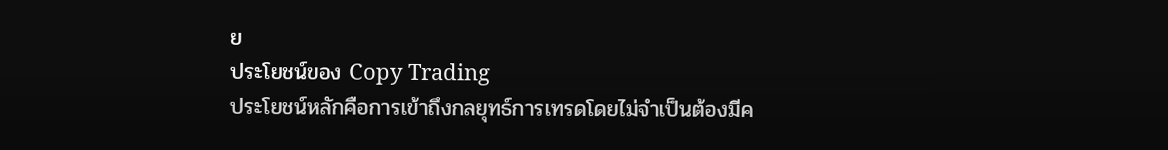ย
ประโยชน์ของ Copy Trading
ประโยชน์หลักคือการเข้าถึงกลยุทธ์การเทรดโดยไม่จำเป็นต้องมีค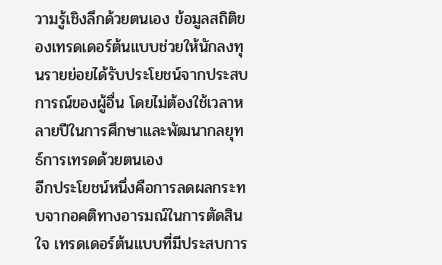วามรู้เชิงลึกด้วยตนเอง ข้อมูลสถิติของเทรดเดอร์ต้นแบบช่วยให้นักลงทุนรายย่อยได้รับประโยชน์จากประสบการณ์ของผู้อื่น โดยไม่ต้องใช้เวลาหลายปีในการศึกษาและพัฒนากลยุทธ์การเทรดด้วยตนเอง
อีกประโยชน์หนึ่งคือการลดผลกระทบจากอคติทางอารมณ์ในการตัดสินใจ เทรดเดอร์ต้นแบบที่มีประสบการ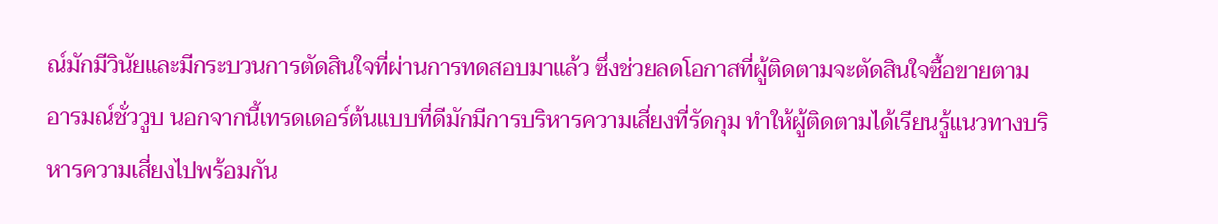ณ์มักมีวินัยและมีกระบวนการตัดสินใจที่ผ่านการทดสอบมาแล้ว ซึ่งช่วยลดโอกาสที่ผู้ติดตามจะตัดสินใจซื้อขายตามอารมณ์ชั่ววูบ นอกจากนี้เทรดเดอร์ต้นแบบที่ดีมักมีการบริหารความเสี่ยงที่รัดกุม ทำให้ผู้ติดตามได้เรียนรู้แนวทางบริหารความเสี่ยงไปพร้อมกัน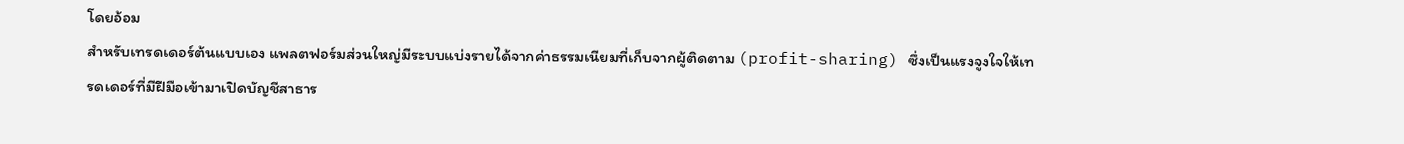โดยอ้อม
สำหรับเทรดเดอร์ต้นแบบเอง แพลตฟอร์มส่วนใหญ่มีระบบแบ่งรายได้จากค่าธรรมเนียมที่เก็บจากผู้ติดตาม (profit-sharing) ซึ่งเป็นแรงจูงใจให้เทรดเดอร์ที่มีฝีมือเข้ามาเปิดบัญชีสาธาร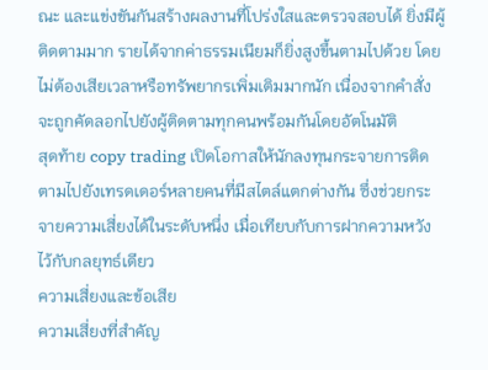ณะ และแข่งขันกันสร้างผลงานที่โปร่งใสและตรวจสอบได้ ยิ่งมีผู้ติดตามมาก รายได้จากค่าธรรมเนียมก็ยิ่งสูงขึ้นตามไปด้วย โดยไม่ต้องเสียเวลาหรือทรัพยากรเพิ่มเติมมากนัก เนื่องจากคำสั่งจะถูกคัดลอกไปยังผู้ติดตามทุกคนพร้อมกันโดยอัตโนมัติ
สุดท้าย copy trading เปิดโอกาสให้นักลงทุนกระจายการติดตามไปยังเทรดเดอร์หลายคนที่มีสไตล์แตกต่างกัน ซึ่งช่วยกระจายความเสี่ยงได้ในระดับหนึ่ง เมื่อเทียบกับการฝากความหวังไว้กับกลยุทธ์เดียว
ความเสี่ยงและข้อเสีย
ความเสี่ยงที่สำคัญ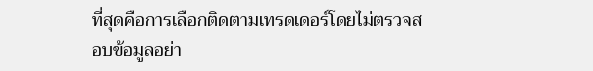ที่สุดคือการเลือกติดตามเทรดเดอร์โดยไม่ตรวจสอบข้อมูลอย่า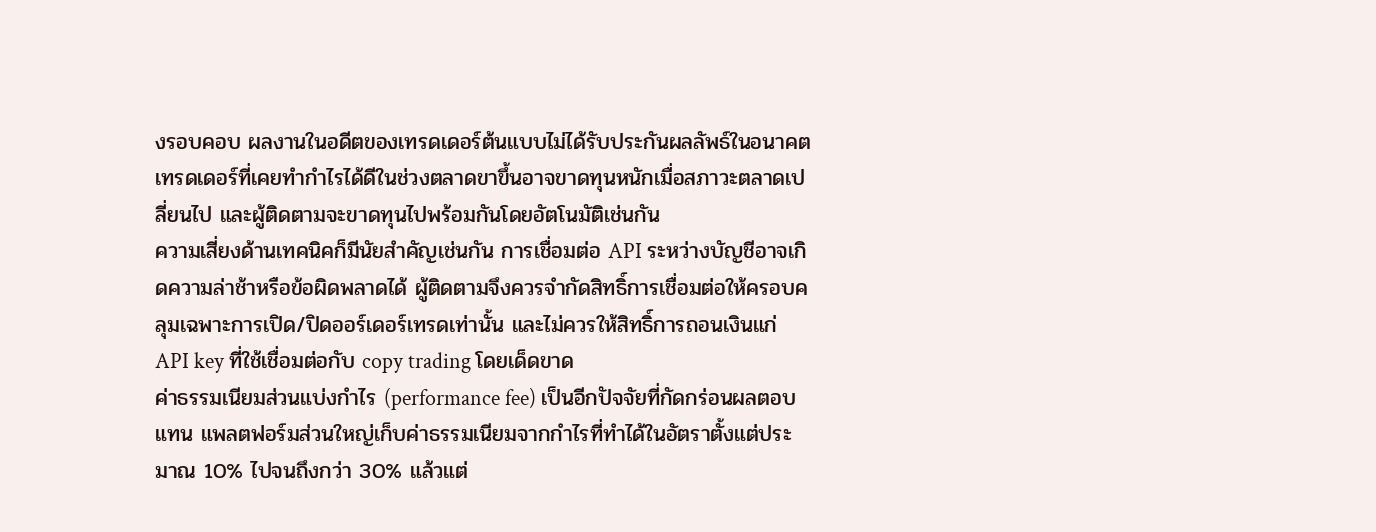งรอบคอบ ผลงานในอดีตของเทรดเดอร์ต้นแบบไม่ได้รับประกันผลลัพธ์ในอนาคต เทรดเดอร์ที่เคยทำกำไรได้ดีในช่วงตลาดขาขึ้นอาจขาดทุนหนักเมื่อสภาวะตลาดเปลี่ยนไป และผู้ติดตามจะขาดทุนไปพร้อมกันโดยอัตโนมัติเช่นกัน
ความเสี่ยงด้านเทคนิคก็มีนัยสำคัญเช่นกัน การเชื่อมต่อ API ระหว่างบัญชีอาจเกิดความล่าช้าหรือข้อผิดพลาดได้ ผู้ติดตามจึงควรจำกัดสิทธิ์การเชื่อมต่อให้ครอบคลุมเฉพาะการเปิด/ปิดออร์เดอร์เทรดเท่านั้น และไม่ควรให้สิทธิ์การถอนเงินแก่ API key ที่ใช้เชื่อมต่อกับ copy trading โดยเด็ดขาด
ค่าธรรมเนียมส่วนแบ่งกำไร (performance fee) เป็นอีกปัจจัยที่กัดกร่อนผลตอบแทน แพลตฟอร์มส่วนใหญ่เก็บค่าธรรมเนียมจากกำไรที่ทำได้ในอัตราตั้งแต่ประมาณ 10% ไปจนถึงกว่า 30% แล้วแต่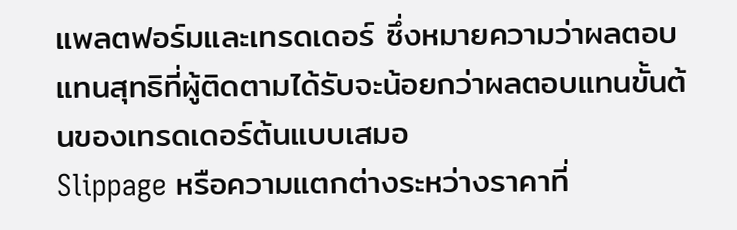แพลตฟอร์มและเทรดเดอร์ ซึ่งหมายความว่าผลตอบแทนสุทธิที่ผู้ติดตามได้รับจะน้อยกว่าผลตอบแทนขั้นต้นของเทรดเดอร์ต้นแบบเสมอ
Slippage หรือความแตกต่างระหว่างราคาที่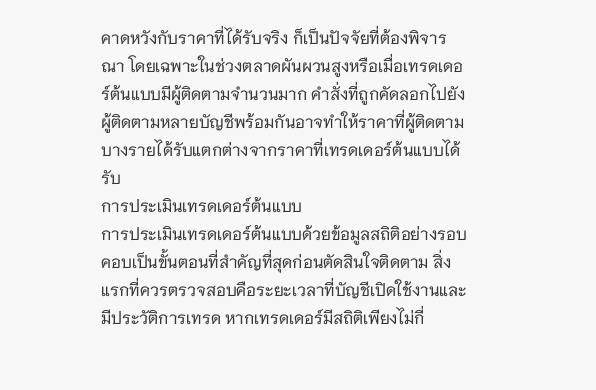คาดหวังกับราคาที่ได้รับจริง ก็เป็นปัจจัยที่ต้องพิจารณา โดยเฉพาะในช่วงตลาดผันผวนสูงหรือเมื่อเทรดเดอร์ต้นแบบมีผู้ติดตามจำนวนมาก คำสั่งที่ถูกคัดลอกไปยังผู้ติดตามหลายบัญชีพร้อมกันอาจทำให้ราคาที่ผู้ติดตามบางรายได้รับแตกต่างจากราคาที่เทรดเดอร์ต้นแบบได้รับ
การประเมินเทรดเดอร์ต้นแบบ
การประเมินเทรดเดอร์ต้นแบบด้วยข้อมูลสถิติอย่างรอบคอบเป็นขั้นตอนที่สำคัญที่สุดก่อนตัดสินใจติดตาม สิ่งแรกที่ควรตรวจสอบคือระยะเวลาที่บัญชีเปิดใช้งานและมีประวัติการเทรด หากเทรดเดอร์มีสถิติเพียงไม่กี่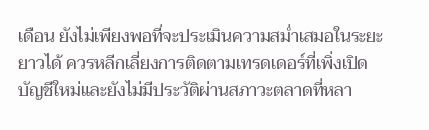เดือน ยังไม่เพียงพอที่จะประเมินความสม่ำเสมอในระยะยาวได้ ควรหลีกเลี่ยงการติดตามเทรดเดอร์ที่เพิ่งเปิดบัญชีใหม่และยังไม่มีประวัติผ่านสภาวะตลาดที่หลา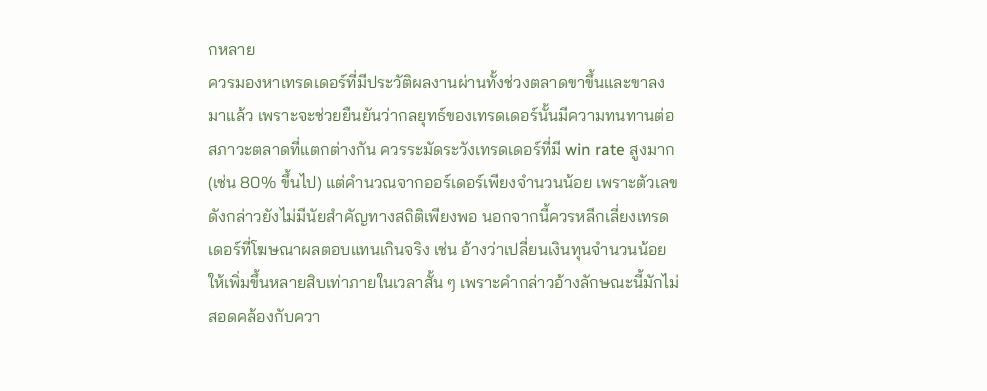กหลาย
ควรมองหาเทรดเดอร์ที่มีประวัติผลงานผ่านทั้งช่วงตลาดขาขึ้นและขาลงมาแล้ว เพราะจะช่วยยืนยันว่ากลยุทธ์ของเทรดเดอร์นั้นมีความทนทานต่อสภาวะตลาดที่แตกต่างกัน ควรระมัดระวังเทรดเดอร์ที่มี win rate สูงมาก (เช่น 80% ขึ้นไป) แต่คำนวณจากออร์เดอร์เพียงจำนวนน้อย เพราะตัวเลขดังกล่าวยังไม่มีนัยสำคัญทางสถิติเพียงพอ นอกจากนี้ควรหลีกเลี่ยงเทรดเดอร์ที่โฆษณาผลตอบแทนเกินจริง เช่น อ้างว่าเปลี่ยนเงินทุนจำนวนน้อยให้เพิ่มขึ้นหลายสิบเท่าภายในเวลาสั้น ๆ เพราะคำกล่าวอ้างลักษณะนี้มักไม่สอดคล้องกับควา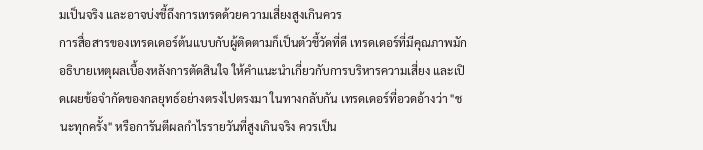มเป็นจริง และอาจบ่งชี้ถึงการเทรดด้วยความเสี่ยงสูงเกินควร
การสื่อสารของเทรดเดอร์ต้นแบบกับผู้ติดตามก็เป็นตัวชี้วัดที่ดี เทรดเดอร์ที่มีคุณภาพมักอธิบายเหตุผลเบื้องหลังการตัดสินใจ ให้คำแนะนำเกี่ยวกับการบริหารความเสี่ยง และเปิดเผยข้อจำกัดของกลยุทธ์อย่างตรงไปตรงมา ในทางกลับกัน เทรดเดอร์ที่อวดอ้างว่า "ชนะทุกครั้ง" หรือการันตีผลกำไรรายวันที่สูงเกินจริง ควรเป็น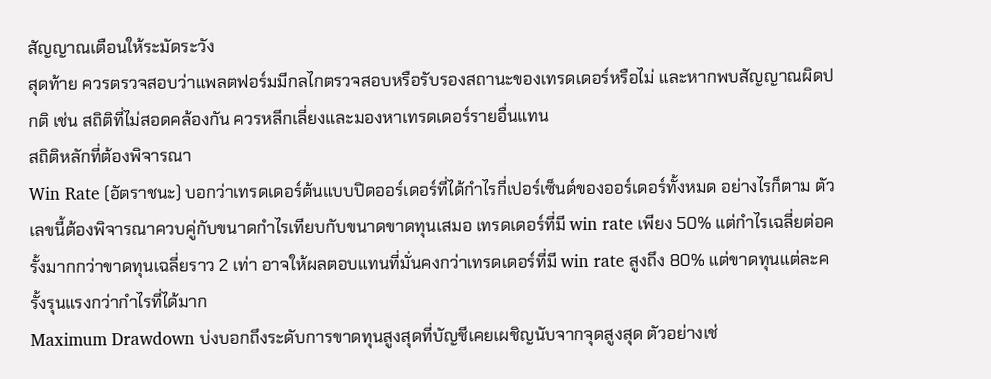สัญญาณเตือนให้ระมัดระวัง
สุดท้าย ควรตรวจสอบว่าแพลตฟอร์มมีกลไกตรวจสอบหรือรับรองสถานะของเทรดเดอร์หรือไม่ และหากพบสัญญาณผิดปกติ เช่น สถิติที่ไม่สอดคล้องกัน ควรหลีกเลี่ยงและมองหาเทรดเดอร์รายอื่นแทน
สถิติหลักที่ต้องพิจารณา
Win Rate (อัตราชนะ) บอกว่าเทรดเดอร์ต้นแบบปิดออร์เดอร์ที่ได้กำไรกี่เปอร์เซ็นต์ของออร์เดอร์ทั้งหมด อย่างไรก็ตาม ตัวเลขนี้ต้องพิจารณาควบคู่กับขนาดกำไรเทียบกับขนาดขาดทุนเสมอ เทรดเดอร์ที่มี win rate เพียง 50% แต่กำไรเฉลี่ยต่อครั้งมากกว่าขาดทุนเฉลี่ยราว 2 เท่า อาจให้ผลตอบแทนที่มั่นคงกว่าเทรดเดอร์ที่มี win rate สูงถึง 80% แต่ขาดทุนแต่ละครั้งรุนแรงกว่ากำไรที่ได้มาก
Maximum Drawdown บ่งบอกถึงระดับการขาดทุนสูงสุดที่บัญชีเคยเผชิญนับจากจุดสูงสุด ตัวอย่างเช่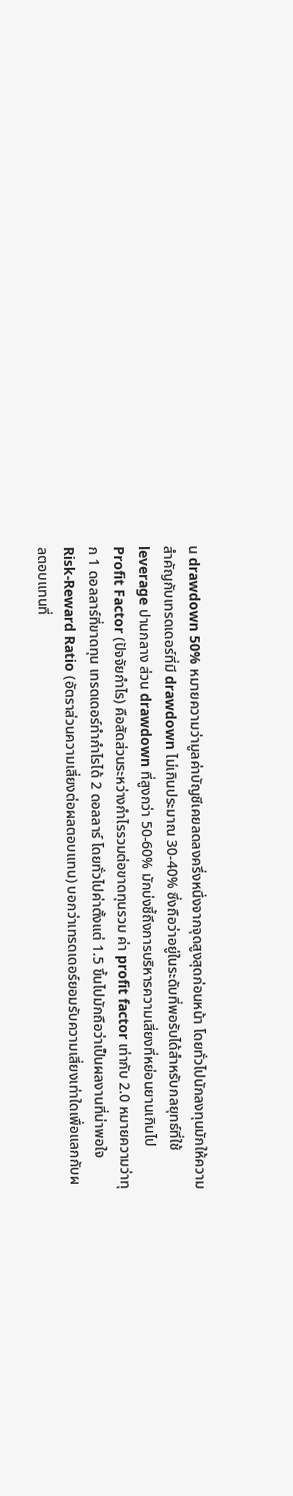น drawdown 50% หมายความว่ามูลค่าบัญชีเคยลดลงครึ่งหนึ่งจากจุดสูงสุดก่อนหน้า โดยทั่วไปนักลงทุนมักให้ความสำคัญกับเทรดเดอร์ที่มี drawdown ไม่เกินประมาณ 30-40% ซึ่งถือว่าอยู่ในระดับที่พอรับได้สำหรับกลยุทธ์ที่ใช้ leverage ปานกลาง ส่วน drawdown ที่สูงกว่า 50-60% มักบ่งชี้ถึงการบริหารความเสี่ยงที่หย่อนยานเกินไป
Profit Factor (ปัจจัยกำไร) คือสัดส่วนระหว่างกำไรรวมต่อขาดทุนรวม ค่า profit factor เท่ากับ 2.0 หมายความว่าทุก 1 ดอลลาร์ที่ขาดทุน เทรดเดอร์ทำกำไรได้ 2 ดอลลาร์ โดยทั่วไปค่าตั้งแต่ 1.5 ขึ้นไปมักถือว่าเป็นผลงานที่น่าพอใจ
Risk-Reward Ratio (อัตราส่วนความเสี่ยงต่อผลตอบแทน) บอกว่าเทรดเดอร์ยอมรับความเสี่ยงเท่าใดเพื่อแลกกับผลตอบแทนที่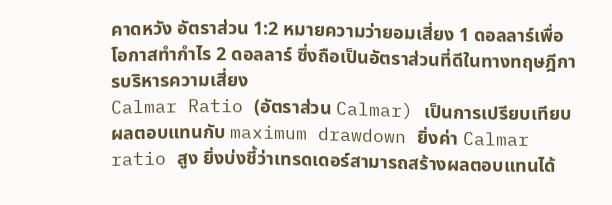คาดหวัง อัตราส่วน 1:2 หมายความว่ายอมเสี่ยง 1 ดอลลาร์เพื่อโอกาสทำกำไร 2 ดอลลาร์ ซึ่งถือเป็นอัตราส่วนที่ดีในทางทฤษฎีการบริหารความเสี่ยง
Calmar Ratio (อัตราส่วน Calmar) เป็นการเปรียบเทียบผลตอบแทนกับ maximum drawdown ยิ่งค่า Calmar ratio สูง ยิ่งบ่งชี้ว่าเทรดเดอร์สามารถสร้างผลตอบแทนได้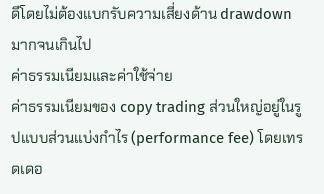ดีโดยไม่ต้องแบกรับความเสี่ยงด้าน drawdown มากจนเกินไป
ค่าธรรมเนียมและค่าใช้จ่าย
ค่าธรรมเนียมของ copy trading ส่วนใหญ่อยู่ในรูปแบบส่วนแบ่งกำไร (performance fee) โดยเทรดเดอ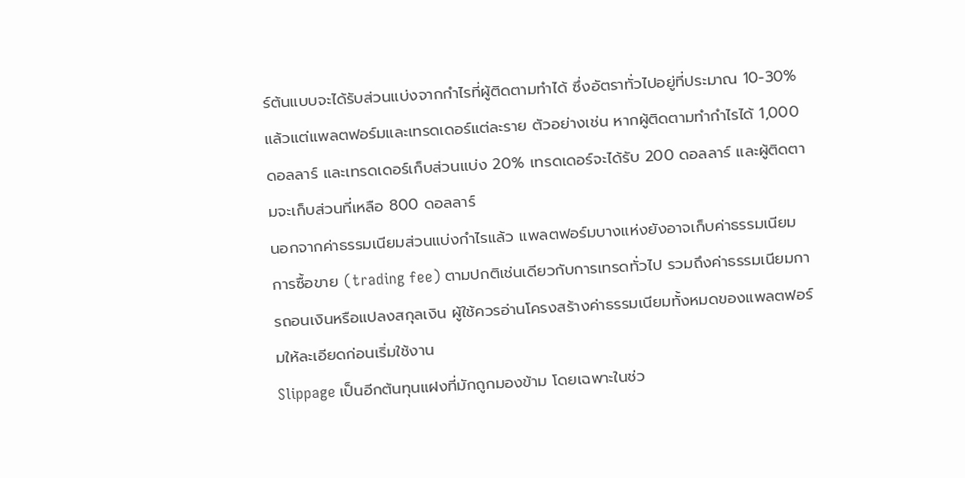ร์ต้นแบบจะได้รับส่วนแบ่งจากกำไรที่ผู้ติดตามทำได้ ซึ่งอัตราทั่วไปอยู่ที่ประมาณ 10-30% แล้วแต่แพลตฟอร์มและเทรดเดอร์แต่ละราย ตัวอย่างเช่น หากผู้ติดตามทำกำไรได้ 1,000 ดอลลาร์ และเทรดเดอร์เก็บส่วนแบ่ง 20% เทรดเดอร์จะได้รับ 200 ดอลลาร์ และผู้ติดตามจะเก็บส่วนที่เหลือ 800 ดอลลาร์
นอกจากค่าธรรมเนียมส่วนแบ่งกำไรแล้ว แพลตฟอร์มบางแห่งยังอาจเก็บค่าธรรมเนียมการซื้อขาย (trading fee) ตามปกติเช่นเดียวกับการเทรดทั่วไป รวมถึงค่าธรรมเนียมการถอนเงินหรือแปลงสกุลเงิน ผู้ใช้ควรอ่านโครงสร้างค่าธรรมเนียมทั้งหมดของแพลตฟอร์มให้ละเอียดก่อนเริ่มใช้งาน
Slippage เป็นอีกต้นทุนแฝงที่มักถูกมองข้าม โดยเฉพาะในช่ว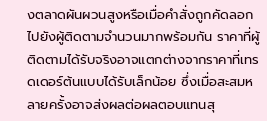งตลาดผันผวนสูงหรือเมื่อคำสั่งถูกคัดลอกไปยังผู้ติดตามจำนวนมากพร้อมกัน ราคาที่ผู้ติดตามได้รับจริงอาจแตกต่างจากราคาที่เทรดเดอร์ต้นแบบได้รับเล็กน้อย ซึ่งเมื่อสะสมหลายครั้งอาจส่งผลต่อผลตอบแทนสุ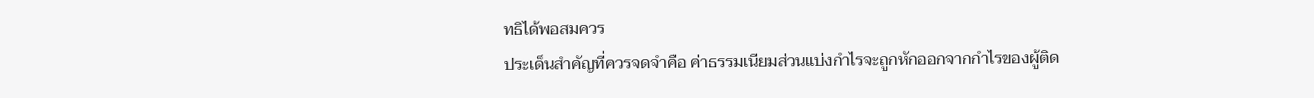ทธิได้พอสมควร
ประเด็นสำคัญที่ควรจดจำคือ ค่าธรรมเนียมส่วนแบ่งกำไรจะถูกหักออกจากกำไรของผู้ติด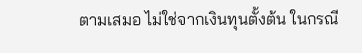ตามเสมอ ไม่ใช่จากเงินทุนตั้งต้น ในกรณี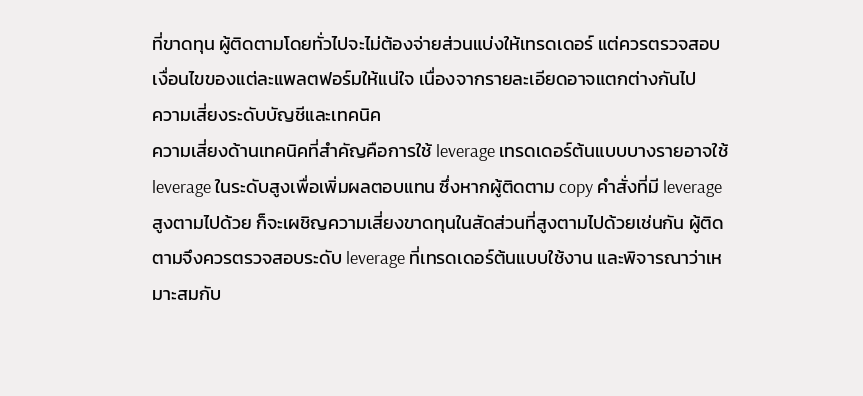ที่ขาดทุน ผู้ติดตามโดยทั่วไปจะไม่ต้องจ่ายส่วนแบ่งให้เทรดเดอร์ แต่ควรตรวจสอบเงื่อนไขของแต่ละแพลตฟอร์มให้แน่ใจ เนื่องจากรายละเอียดอาจแตกต่างกันไป
ความเสี่ยงระดับบัญชีและเทคนิค
ความเสี่ยงด้านเทคนิคที่สำคัญคือการใช้ leverage เทรดเดอร์ต้นแบบบางรายอาจใช้ leverage ในระดับสูงเพื่อเพิ่มผลตอบแทน ซึ่งหากผู้ติดตาม copy คำสั่งที่มี leverage สูงตามไปด้วย ก็จะเผชิญความเสี่ยงขาดทุนในสัดส่วนที่สูงตามไปด้วยเช่นกัน ผู้ติดตามจึงควรตรวจสอบระดับ leverage ที่เทรดเดอร์ต้นแบบใช้งาน และพิจารณาว่าเหมาะสมกับ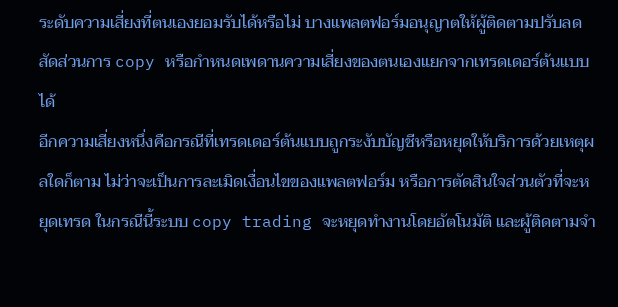ระดับความเสี่ยงที่ตนเองยอมรับได้หรือไม่ บางแพลตฟอร์มอนุญาตให้ผู้ติดตามปรับลดสัดส่วนการ copy หรือกำหนดเพดานความเสี่ยงของตนเองแยกจากเทรดเดอร์ต้นแบบได้
อีกความเสี่ยงหนึ่งคือกรณีที่เทรดเดอร์ต้นแบบถูกระงับบัญชีหรือหยุดให้บริการด้วยเหตุผลใดก็ตาม ไม่ว่าจะเป็นการละเมิดเงื่อนไขของแพลตฟอร์ม หรือการตัดสินใจส่วนตัวที่จะหยุดเทรด ในกรณีนี้ระบบ copy trading จะหยุดทำงานโดยอัตโนมัติ และผู้ติดตามจำ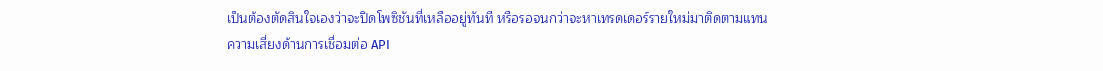เป็นต้องตัดสินใจเองว่าจะปิดโพซิชันที่เหลืออยู่ทันที หรือรอจนกว่าจะหาเทรดเดอร์รายใหม่มาติดตามแทน
ความเสี่ยงด้านการเชื่อมต่อ API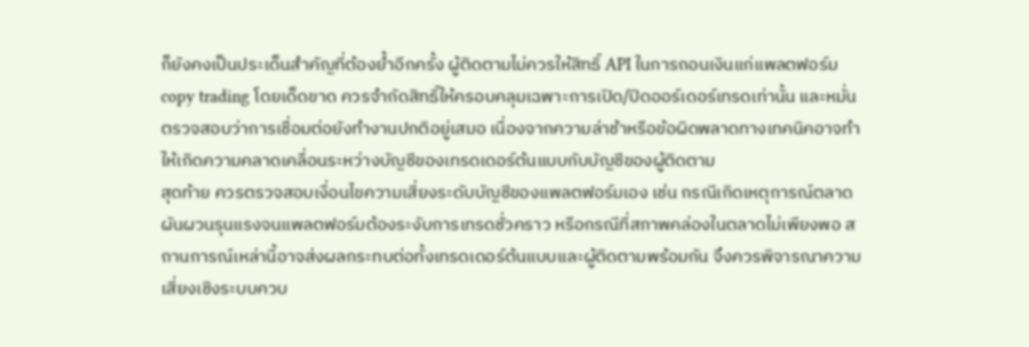ก็ยังคงเป็นประเด็นสำคัญที่ต้องย้ำอีกครั้ง ผู้ติดตามไม่ควรให้สิทธิ์ API ในการถอนเงินแก่แพลตฟอร์ม copy trading โดยเด็ดขาด ควรจำกัดสิทธิ์ให้ครอบคลุมเฉพาะการเปิด/ปิดออร์เดอร์เทรดเท่านั้น และหมั่นตรวจสอบว่าการเชื่อมต่อยังทำงานปกติอยู่เสมอ เนื่องจากความล่าช้าหรือข้อผิดพลาดทางเทคนิคอาจทำให้เกิดความคลาดเคลื่อนระหว่างบัญชีของเทรดเดอร์ต้นแบบกับบัญชีของผู้ติดตาม
สุดท้าย ควรตรวจสอบเงื่อนไขความเสี่ยงระดับบัญชีของแพลตฟอร์มเอง เช่น กรณีเกิดเหตุการณ์ตลาดผันผวนรุนแรงจนแพลตฟอร์มต้องระงับการเทรดชั่วคราว หรือกรณีที่สภาพคล่องในตลาดไม่เพียงพอ สถานการณ์เหล่านี้อาจส่งผลกระทบต่อทั้งเทรดเดอร์ต้นแบบและผู้ติดตามพร้อมกัน จึงควรพิจารณาความเสี่ยงเชิงระบบควบ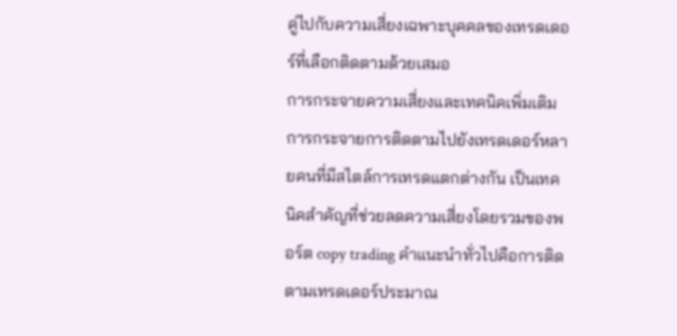คู่ไปกับความเสี่ยงเฉพาะบุคคลของเทรดเดอร์ที่เลือกติดตามด้วยเสมอ
การกระจายความเสี่ยงและเทคนิคเพิ่มเติม
การกระจายการติดตามไปยังเทรดเดอร์หลายคนที่มีสไตล์การเทรดแตกต่างกัน เป็นเทคนิคสำคัญที่ช่วยลดความเสี่ยงโดยรวมของพอร์ต copy trading คำแนะนำทั่วไปคือการติดตามเทรดเดอร์ประมาณ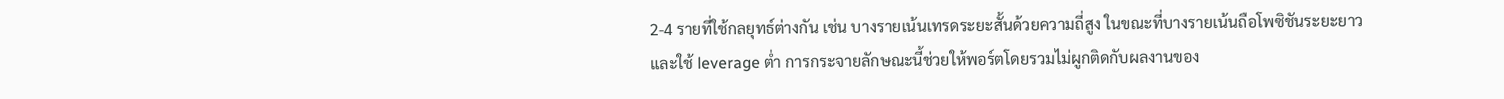2-4 รายที่ใช้กลยุทธ์ต่างกัน เช่น บางรายเน้นเทรดระยะสั้นด้วยความถี่สูง ในขณะที่บางรายเน้นถือโพซิชันระยะยาวและใช้ leverage ต่ำ การกระจายลักษณะนี้ช่วยให้พอร์ตโดยรวมไม่ผูกติดกับผลงานของ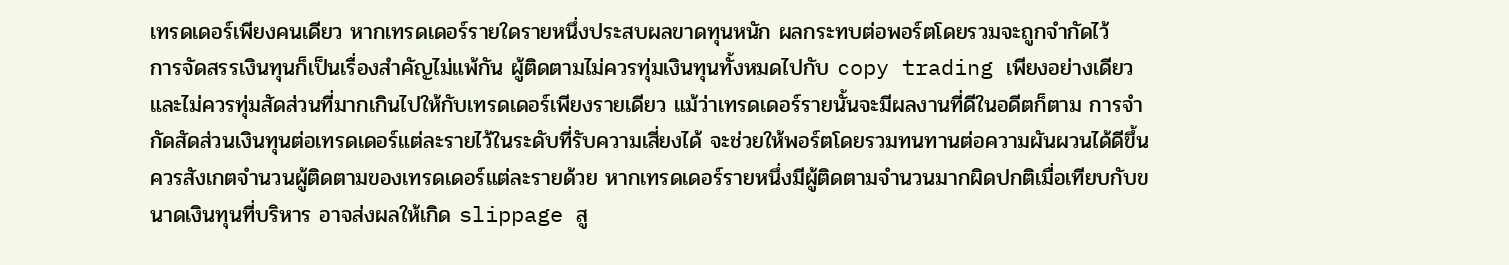เทรดเดอร์เพียงคนเดียว หากเทรดเดอร์รายใดรายหนึ่งประสบผลขาดทุนหนัก ผลกระทบต่อพอร์ตโดยรวมจะถูกจำกัดไว้
การจัดสรรเงินทุนก็เป็นเรื่องสำคัญไม่แพ้กัน ผู้ติดตามไม่ควรทุ่มเงินทุนทั้งหมดไปกับ copy trading เพียงอย่างเดียว และไม่ควรทุ่มสัดส่วนที่มากเกินไปให้กับเทรดเดอร์เพียงรายเดียว แม้ว่าเทรดเดอร์รายนั้นจะมีผลงานที่ดีในอดีตก็ตาม การจำกัดสัดส่วนเงินทุนต่อเทรดเดอร์แต่ละรายไว้ในระดับที่รับความเสี่ยงได้ จะช่วยให้พอร์ตโดยรวมทนทานต่อความผันผวนได้ดีขึ้น
ควรสังเกตจำนวนผู้ติดตามของเทรดเดอร์แต่ละรายด้วย หากเทรดเดอร์รายหนึ่งมีผู้ติดตามจำนวนมากผิดปกติเมื่อเทียบกับขนาดเงินทุนที่บริหาร อาจส่งผลให้เกิด slippage สู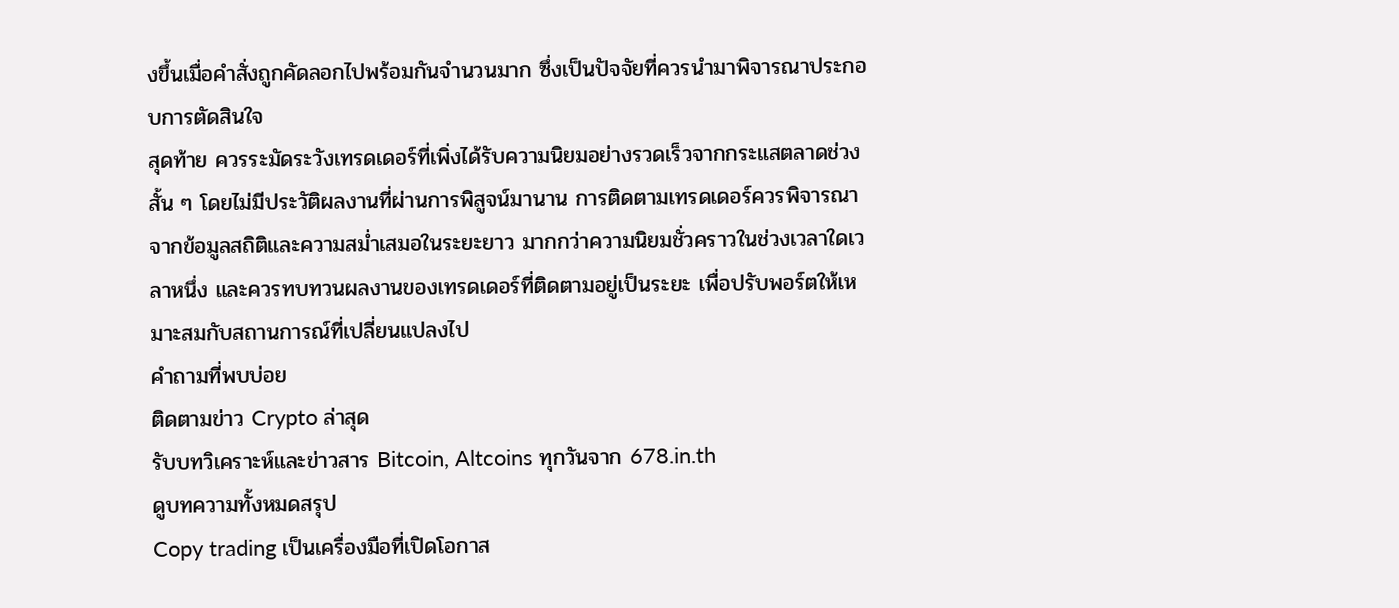งขึ้นเมื่อคำสั่งถูกคัดลอกไปพร้อมกันจำนวนมาก ซึ่งเป็นปัจจัยที่ควรนำมาพิจารณาประกอบการตัดสินใจ
สุดท้าย ควรระมัดระวังเทรดเดอร์ที่เพิ่งได้รับความนิยมอย่างรวดเร็วจากกระแสตลาดช่วงสั้น ๆ โดยไม่มีประวัติผลงานที่ผ่านการพิสูจน์มานาน การติดตามเทรดเดอร์ควรพิจารณาจากข้อมูลสถิติและความสม่ำเสมอในระยะยาว มากกว่าความนิยมชั่วคราวในช่วงเวลาใดเวลาหนึ่ง และควรทบทวนผลงานของเทรดเดอร์ที่ติดตามอยู่เป็นระยะ เพื่อปรับพอร์ตให้เหมาะสมกับสถานการณ์ที่เปลี่ยนแปลงไป
คำถามที่พบบ่อย
ติดตามข่าว Crypto ล่าสุด
รับบทวิเคราะห์และข่าวสาร Bitcoin, Altcoins ทุกวันจาก 678.in.th
ดูบทความทั้งหมดสรุป
Copy trading เป็นเครื่องมือที่เปิดโอกาส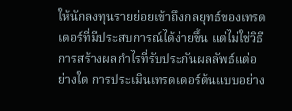ให้นักลงทุนรายย่อยเข้าถึงกลยุทธ์ของเทรดเดอร์ที่มีประสบการณ์ได้ง่ายขึ้น แต่ไม่ใช่วิธีการสร้างผลกำไรที่รับประกันผลลัพธ์แต่อย่างใด การประเมินเทรดเดอร์ต้นแบบอย่าง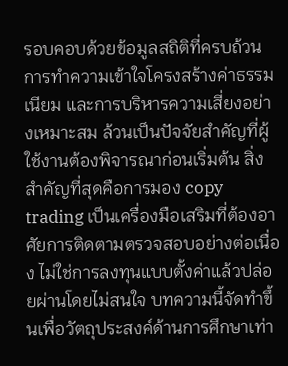รอบคอบด้วยข้อมูลสถิติที่ครบถ้วน การทำความเข้าใจโครงสร้างค่าธรรมเนียม และการบริหารความเสี่ยงอย่างเหมาะสม ล้วนเป็นปัจจัยสำคัญที่ผู้ใช้งานต้องพิจารณาก่อนเริ่มต้น สิ่งสำคัญที่สุดคือการมอง copy trading เป็นเครื่องมือเสริมที่ต้องอาศัยการติดตามตรวจสอบอย่างต่อเนื่อง ไม่ใช่การลงทุนแบบตั้งค่าแล้วปล่อยผ่านโดยไม่สนใจ บทความนี้จัดทำขึ้นเพื่อวัตถุประสงค์ด้านการศึกษาเท่า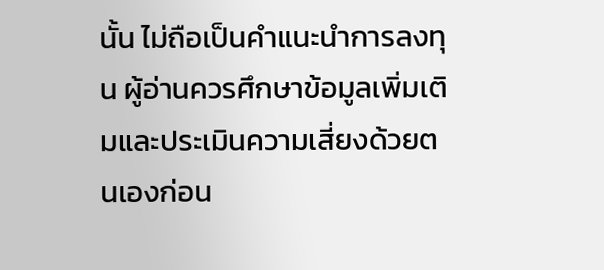นั้น ไม่ถือเป็นคำแนะนำการลงทุน ผู้อ่านควรศึกษาข้อมูลเพิ่มเติมและประเมินความเสี่ยงด้วยตนเองก่อน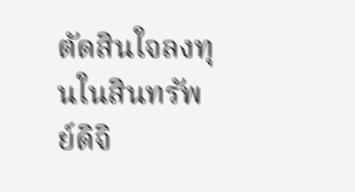ตัดสินใจลงทุนในสินทรัพย์ดิจิ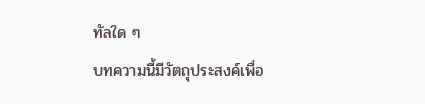ทัลใด ๆ
บทความนี้มีวัตถุประสงค์เพื่อ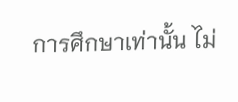การศึกษาเท่านั้น ไม่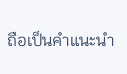ถือเป็นคำแนะนำ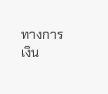ทางการเงิน